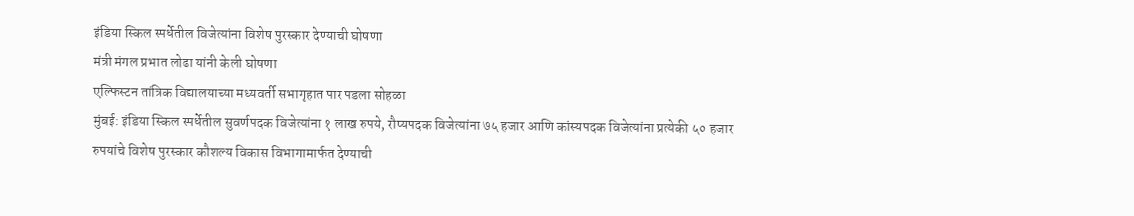इंडिया स्किल स्पर्धेतील विजेत्यांना विशेष पुरस्कार देण्याची घोषणा
मंत्री मंगल प्रभात लोढा यांनी केली घोषणा
एल्फिस्टन तांत्रिक विद्यालयाच्या मध्यवर्ती सभागृहात पार पडला सोहळा
मुंबई: इंडिया स्किल स्पर्धेतील सुवर्णपदक विजेत्यांना १ लाख रुपये, रौप्यपदक विजेत्यांना ७५ हजार आणि कांस्यपदक विजेत्यांना प्रत्येकी ५० हजार रुपयांचे विशेष पुरस्कार कौशल्य विकास विभागामार्फत देण्याची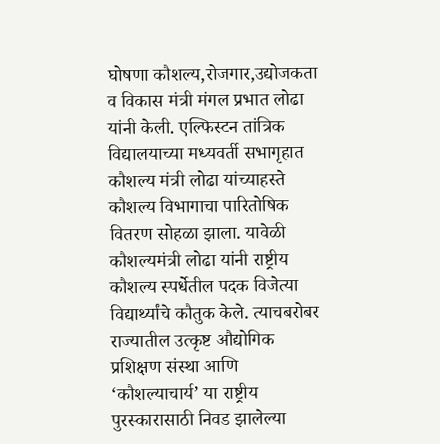घोषणा कौशल्य,रोजगार,उद्योजकता व विकास मंत्री मंगल प्रभात लोढा यांनी केली. एल्फिस्टन तांत्रिक विद्यालयाच्या मध्यवर्ती सभागृहात कौशल्य मंत्री लोढा यांच्याहस्ते कौशल्य विभागाचा पारितोषिक वितरण सोहळा झाला. यावेळी कौशल्यमंत्री लोढा यांनी राष्ट्रीय कौशल्य स्पर्धेतील पदक विजेत्या विद्यार्थ्यांचे कौतुक केले. त्याचबरोबर राज्यातील उत्कृष्ट औद्योगिक प्रशिक्षण संस्था आणि ‘कौशल्याचार्य’ या राष्ट्रीय पुरस्कारासाठी निवड झालेल्या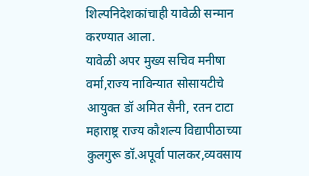शिल्पनिदेशकांचाही यावेळी सन्मान करण्यात आला.
यावेळी अपर मुख्य सचिव मनीषा वर्मा,राज्य नाविन्यात सोसायटीचे आयुक्त डॉ अमित सैनी, रतन टाटा महाराष्ट्र राज्य कौशल्य विद्यापीठाच्या कुलगुरू डॉ.अपूर्वा पालकर,व्यवसाय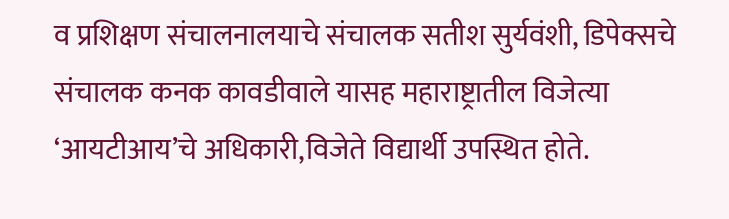व प्रशिक्षण संचालनालयाचे संचालक सतीश सुर्यवंशी, डिपेक्सचे संचालक कनक कावडीवाले यासह महाराष्ट्रातील विजेत्या ‘आयटीआय’चे अधिकारी,विजेते विद्यार्थी उपस्थित होते.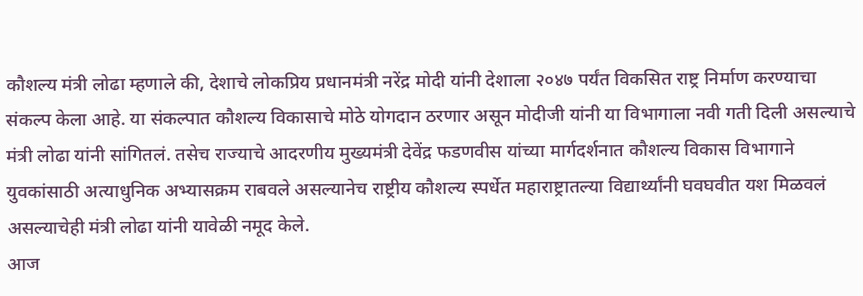कौशल्य मंत्री लोढा म्हणाले की, देशाचे लोकप्रिय प्रधानमंत्री नरेंद्र मोदी यांनी देशाला २०४७ पर्यंत विकसित राष्ट्र निर्माण करण्याचा संकल्प केला आहे. या संकल्पात कौशल्य विकासाचे मोठे योगदान ठरणार असून मोदीजी यांनी या विभागाला नवी गती दिली असल्याचे मंत्री लोढा यांनी सांगितलं. तसेच राज्याचे आदरणीय मुख्यमंत्री देवेंद्र फडणवीस यांच्या मार्गदर्शनात कौशल्य विकास विभागाने युवकांसाठी अत्याधुनिक अभ्यासक्रम राबवले असल्यानेच राष्ट्रीय कौशल्य स्पर्धेत महाराष्ट्रातल्या विद्यार्थ्यांनी घवघवीत यश मिळवलं असल्याचेही मंत्री लोढा यांनी यावेळी नमूद केले.
आज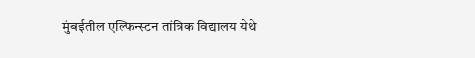मुंबईतील एल्फिन्स्टन तांत्रिक विद्यालय येथे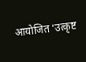आयोजित ‘उत्कृष्ट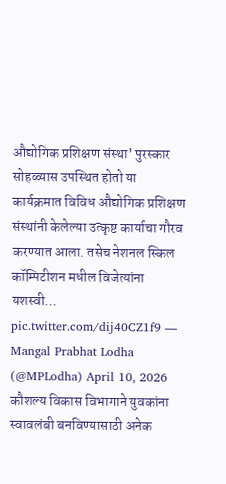औद्योगिक प्रशिक्षण संस्था’ पुरस्कार सोहळ्यास उपस्थित होतो या कार्यक्रमात विविध औद्योगिक प्रशिक्षण संस्थांनी केलेल्या उत्कृष्ट कार्याचा गौरव करण्यात आला. तसेच नेशनल स्किल कॉम्पिटीशन मधील विजेत्यांना यशस्वी… pic.twitter.com/dij40CZ1f9 — Mangal Prabhat Lodha (@MPLodha) April 10, 2026
कौशल्य विकास विभागाने युवकांना स्वावलंबी बनविण्यासाठी अनेक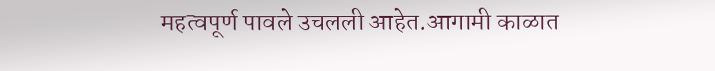महत्वपूर्ण पावले उचलली आहेत.आगामी काळात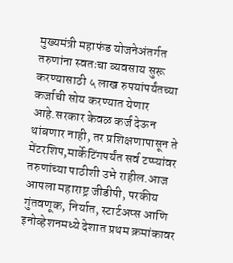मुख्यमंत्री महाफंड योजनेअंतर्गत तरुणांना स्वतःचा व्यवसाय सुरू करण्यासाठी ५ लाख रुपयांपर्यंतच्या कर्जाची सोय करण्यात येणार आहे.सरकार केवळ कर्ज देऊन थांबणार नाही, तर प्रशिक्षणापासून ते मेंटरशिप,मार्केटिंगपर्यंत सर्व टप्प्यांवर तरुणांच्या पाठीशी उभे राहील.आज आपला महाराष्ट्र जीडीपी, परकीय गुंतवणूक, निर्यात, स्टार्टअप्स आणि इनोव्हेशनमध्ये देशात प्रथम क्रमांकावर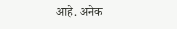आहे. अनेक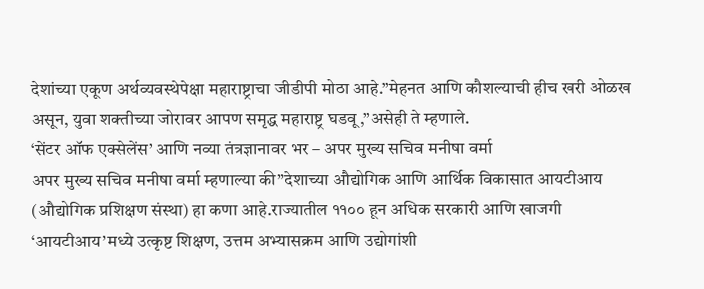देशांच्या एकूण अर्थव्यवस्थेपेक्षा महाराष्ट्राचा जीडीपी मोठा आहे.”मेहनत आणि कौशल्याची हीच खरी ओळख असून, युवा शक्तीच्या जोरावर आपण समृद्ध महाराष्ट्र घडवू,”असेही ते म्हणाले.
‘सेंटर ऑफ एक्सेलेंस’ आणि नव्या तंत्रज्ञानावर भर – अपर मुख्य सचिव मनीषा वर्मा
अपर मुख्य सचिव मनीषा वर्मा म्हणाल्या की”देशाच्या औद्योगिक आणि आर्थिक विकासात आयटीआय (औद्योगिक प्रशिक्षण संस्था) हा कणा आहे.राज्यातील ११०० हून अधिक सरकारी आणि खाजगी ‘आयटीआय’मध्ये उत्कृष्ट शिक्षण, उत्तम अभ्यासक्रम आणि उद्योगांशी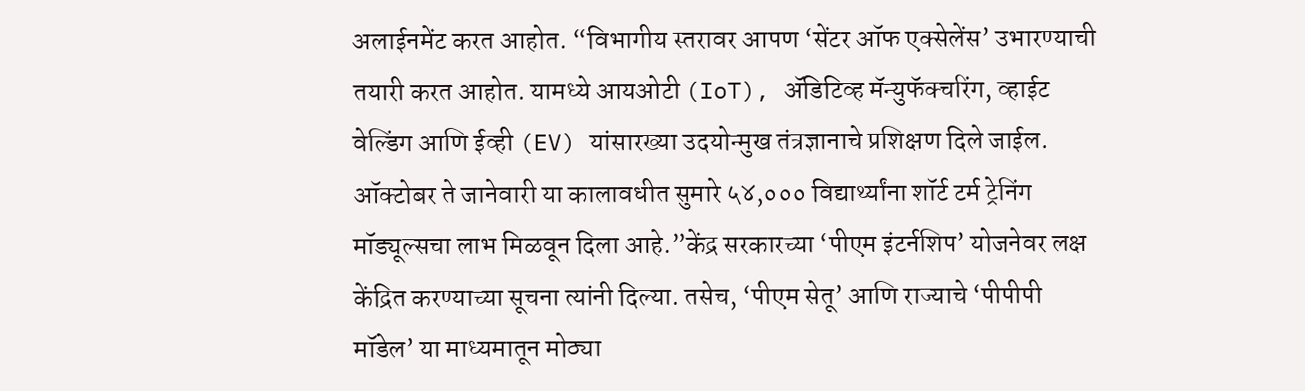अलाईनमेंट करत आहोत. “विभागीय स्तरावर आपण ‘सेंटर ऑफ एक्सेलेंस’ उभारण्याची तयारी करत आहोत. यामध्ये आयओटी (IoT), ॲडिटिव्ह मॅन्युफॅक्चरिंग, व्हाईट वेल्डिंग आणि ईव्ही (EV) यांसारख्या उदयोन्मुख तंत्रज्ञानाचे प्रशिक्षण दिले जाईल. ऑक्टोबर ते जानेवारी या कालावधीत सुमारे ५४,००० विद्यार्थ्यांना शॉर्ट टर्म ट्रेनिंग मॉड्यूल्सचा लाभ मिळवून दिला आहे.”केंद्र सरकारच्या ‘पीएम इंटर्नशिप’ योजनेवर लक्ष केंद्रित करण्याच्या सूचना त्यांनी दिल्या. तसेच, ‘पीएम सेतू’ आणि राज्याचे ‘पीपीपी मॉडेल’ या माध्यमातून मोठ्या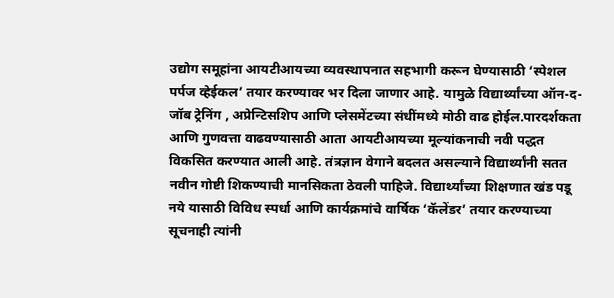उद्योग समूहांना आयटीआयच्या व्यवस्थापनात सहभागी करून घेण्यासाठी ‘स्पेशल पर्पज व्हेईकल’ तयार करण्यावर भर दिला जाणार आहे. यामुळे विद्यार्थ्यांच्या ऑन-द-जॉब ट्रेनिंग , अप्रेन्टिसशिप आणि प्लेसमेंटच्या संधींमध्ये मोठी वाढ होईल.पारदर्शकता आणि गुणवत्ता वाढवण्यासाठी आता आयटीआयच्या मूल्यांकनाची नवी पद्धत विकसित करण्यात आली आहे. तंत्रज्ञान वेगाने बदलत असल्याने विद्यार्थ्यांनी सतत नवीन गोष्टी शिकण्याची मानसिकता ठेवली पाहिजे. विद्यार्थ्यांच्या शिक्षणात खंड पडू नये यासाठी विविध स्पर्धा आणि कार्यक्रमांचे वार्षिक ‘कॅलेंडर’ तयार करण्याच्या सूचनाही त्यांनी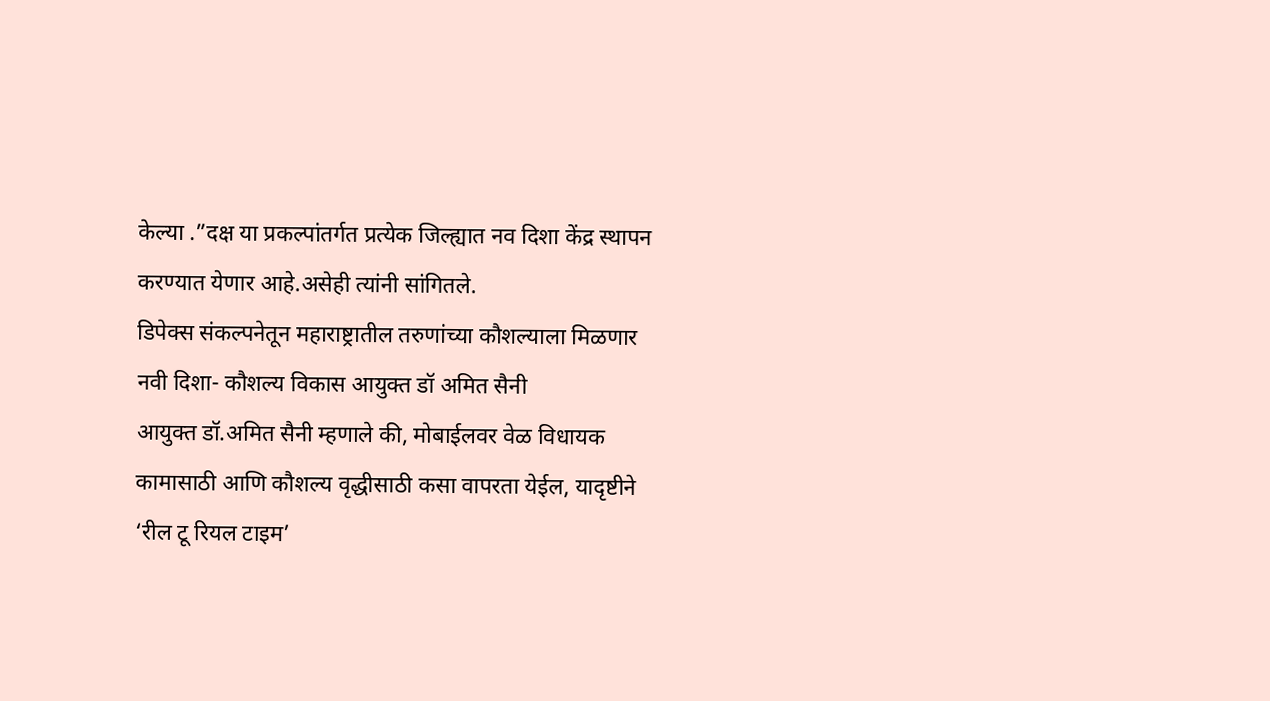केल्या .”दक्ष या प्रकल्पांतर्गत प्रत्येक जिल्ह्यात नव दिशा केंद्र स्थापन करण्यात येणार आहे.असेही त्यांनी सांगितले.
डिपेक्स संकल्पनेतून महाराष्ट्रातील तरुणांच्या कौशल्याला मिळणार नवी दिशा- कौशल्य विकास आयुक्त डॉ अमित सैनी
आयुक्त डॉ.अमित सैनी म्हणाले की, मोबाईलवर वेळ विधायक कामासाठी आणि कौशल्य वृद्धीसाठी कसा वापरता येईल, यादृष्टीने ‘रील टू रियल टाइम’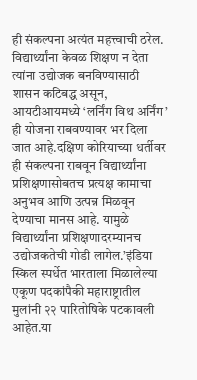ही संकल्पना अत्यंत महत्त्वाची ठरेल. विद्यार्थ्यांना केवळ शिक्षण न देता त्यांना उद्योजक बनविण्यासाठी शासन कटिबद्ध असून, आयटीआयमध्ये ‘लर्निंग विथ अर्निंग’ ही योजना राबवण्यावर भर दिला जात आहे.दक्षिण कोरियाच्या धर्तीवर ही संकल्पना राबवून विद्यार्थ्यांना प्रशिक्षणासोबतच प्रत्यक्ष कामाचा अनुभव आणि उत्पन्न मिळवून देण्याचा मानस आहे. यामुळे विद्यार्थ्यांना प्रशिक्षणादरम्यानच उद्योजकतेची गोडी लागेल.’इंडिया स्किल स्पर्धेत भारताला मिळालेल्या एकूण पदकांपैकी महाराष्ट्रातील मुलांनी २२ पारितोषिके पटकावली आहेत.या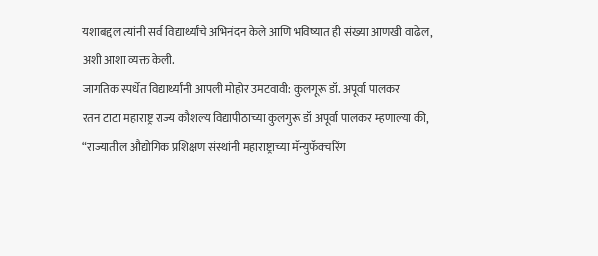यशाबद्दल त्यांनी सर्व विद्यार्थ्यांचे अभिनंदन केले आणि भविष्यात ही संख्या आणखी वाढेल, अशी आशा व्यक्त केली.
जागतिक स्पर्धेत विद्यार्थ्यांनी आपली मोहोर उमटवावी: कुलगूरू डॉ. अपूर्वा पालकर
रतन टाटा महाराष्ट्र राज्य कौशल्य विद्यापीठाच्या कुलगुरू डॉ अपूर्वा पालकर म्हणाल्या की, “राज्यातील औद्योगिक प्रशिक्षण संस्थांनी महाराष्ट्राच्या मॅन्युफॅक्चरिंग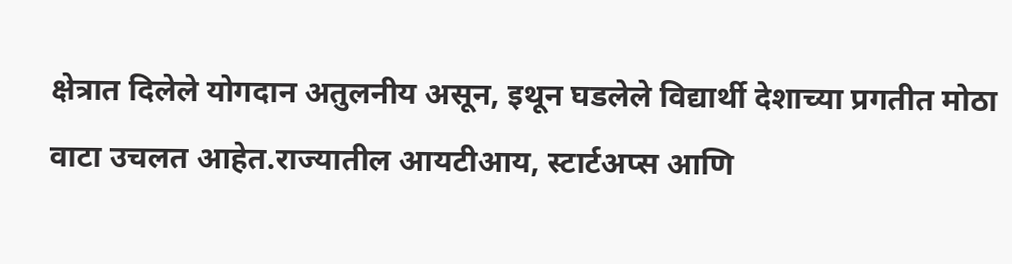क्षेत्रात दिलेले योगदान अतुलनीय असून, इथून घडलेले विद्यार्थी देशाच्या प्रगतीत मोठा वाटा उचलत आहेत.राज्यातील आयटीआय, स्टार्टअप्स आणि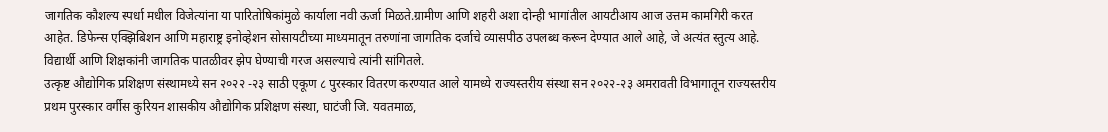जागतिक कौशल्य स्पर्धा मधील विजेत्यांना या पारितोषिकांमुळे कार्याला नवी ऊर्जा मिळते.ग्रामीण आणि शहरी अशा दोन्ही भागांतील आयटीआय आज उत्तम कामगिरी करत आहेत. डिफेन्स एक्झिबिशन आणि महाराष्ट्र इनोव्हेशन सोसायटीच्या माध्यमातून तरुणांना जागतिक दर्जाचे व्यासपीठ उपलब्ध करून देण्यात आले आहे, जे अत्यंत स्तुत्य आहे. विद्यार्थी आणि शिक्षकांनी जागतिक पातळीवर झेप घेण्याची गरज असल्याचे त्यांनी सांगितले.
उत्कृष्ट औद्योगिक प्रशिक्षण संस्थामध्ये सन २०२२ -२३ साठी एकूण ८ पुरस्कार वितरण करण्यात आले यामध्ये राज्यस्तरीय संस्था सन २०२२-२३ अमरावती विभागातून राज्यस्तरीय प्रथम पुरस्कार वर्गीस कुरियन शासकीय औद्योगिक प्रशिक्षण संस्था, घाटंजी जि. यवतमाळ,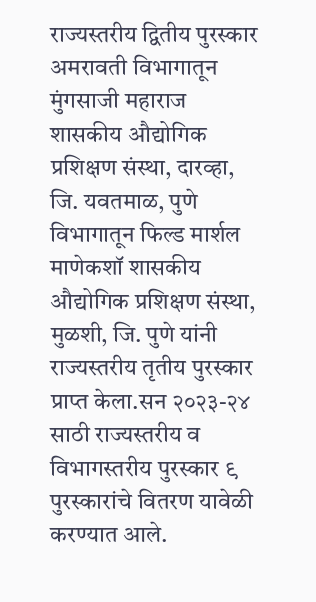राज्यस्तरीय द्वितीय पुरस्कार अमरावती विभागातून मुंगसाजी महाराज शासकीय औद्योगिक प्रशिक्षण संस्था, दारव्हा, जि. यवतमाळ, पुणे विभागातून फिल्ड मार्शल माणेकशॉ शासकीय औद्योगिक प्रशिक्षण संस्था, मुळशी, जि. पुणे यांनी राज्यस्तरीय तृतीय पुरस्कार प्राप्त केला.सन २०२३-२४ साठी राज्यस्तरीय व विभागस्तरीय पुरस्कार ९ पुरस्कारांचे वितरण यावेळी करण्यात आले.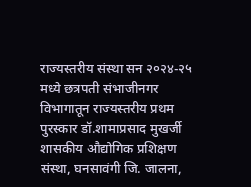राज्यस्तरीय संस्था सन २०२४-२५ मध्ये छत्रपती संभाजीनगर विभागातून राज्यस्तरीय प्रथम पुरस्कार डॉ.शामाप्रसाद मुखर्जी शासकीय औद्योगिक प्रशिक्षण संस्था, घनसावंगी जि. जालना,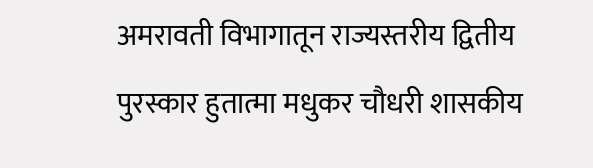अमरावती विभागातून राज्यस्तरीय द्वितीय पुरस्कार हुतात्मा मधुकर चौधरी शासकीय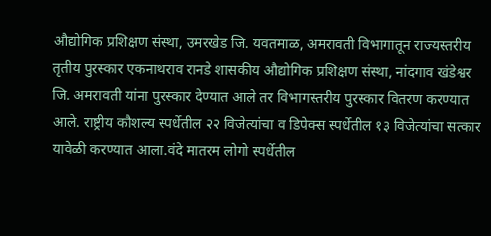औद्योगिक प्रशिक्षण संस्था, उमरखेड जि. यवतमाळ, अमरावती विभागातून राज्यस्तरीय तृतीय पुरस्कार एकनाथराव रानडे शासकीय औद्योगिक प्रशिक्षण संस्था, नांदगाव खंडेश्वर जि. अमरावती यांना पुरस्कार देण्यात आले तर विभागस्तरीय पुरस्कार वितरण करण्यात आले. राष्ट्रीय कौशल्य स्पर्धेतील २२ विजेत्यांचा व डिपेक्स स्पर्धेतील १३ विजेत्यांचा सत्कार यावेळी करण्यात आला.वंदे मातरम लोगो स्पर्धेतील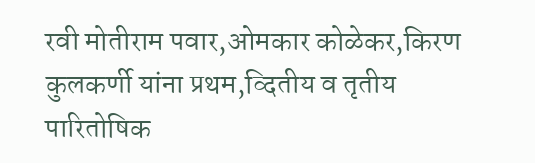रवी मोतीराम पवार,ओमकार कोळेकर,किरण कुलकर्णी यांना प्रथम,व्दितीय व तृतीय पारितोषिक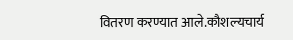वितरण करण्यात आले.कौशल्यचार्य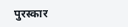पुरस्कार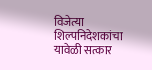विजेत्या शिल्पनिदेशकांचा यावेळी सत्कार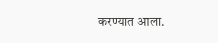करण्यात आला.